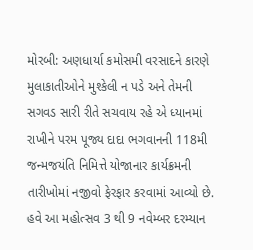મોરબી: અણધાર્યા કમોસમી વરસાદને કારણે મુલાકાતીઓને મુશ્કેલી ન પડે અને તેમની સગવડ સારી રીતે સચવાય રહે એ ધ્યાનમાં રાખીને પરમ પૂજ્ય દાદા ભગવાનની 118મી જન્મજયંતિ નિમિત્તે યોજાનાર કાર્યક્રમની તારીખોમાં નજીવો ફેરફાર કરવામાં આવ્યો છે. હવે આ મહોત્સવ 3 થી 9 નવેમ્બર દરમ્યાન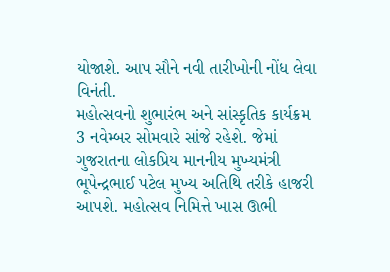યોજાશે. આપ સૌને નવી તારીખોની નોંધ લેવા વિનંતી.
મહોત્સવનો શુભારંભ અને સાંસ્કૃતિક કાર્યક્રમ 3 નવેમ્બર સોમવારે સાંજે રહેશે. જેમાં ગુજરાતના લોકપ્રિય માનનીય મુખ્યમંત્રી ભૂપેન્દ્રભાઈ પટેલ મુખ્ય અતિથિ તરીકે હાજરી આપશે. મહોત્સવ નિમિત્તે ખાસ ઊભી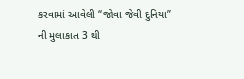કરવામાં આવેલી “જોવા જેવી દુનિયા” ની મુલાકાત 3 થી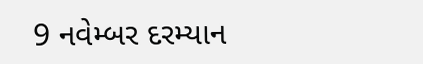9 નવેમ્બર દરમ્યાન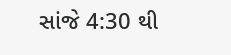સાંજે 4:30 થી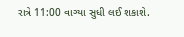રાત્રે 11:00 વાગ્યા સુધી લઈ શકાશે.